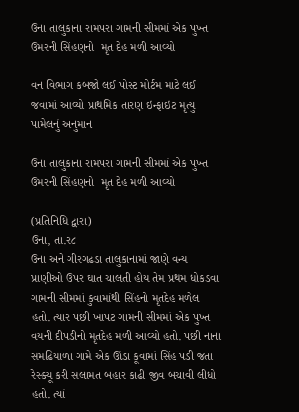ઉના તાલુકાના રામપરા ગામની સીમમાં એક પુખ્ત ઉમરની સિંહણનો  મૃત દેહ મળી આવ્યો

વન વિભાગ કબજો લઈ પોસ્ટ મોર્ટમ માટે લઈ જવામાં આવ્યો પ્રાથમિક તારણ ઇન્ફાઇટ મૃત્યુ પામેલનું અનુમાન

ઉના તાલુકાના રામપરા ગામની સીમમાં એક પુખ્ત ઉમરની સિંહણનો  મૃત દેહ મળી આવ્યો

(પ્રતિનિધિ દ્વારા)
ઉના, તા.ર૮
ઉના અને ગીરગઢડા તાલુકાનામાં જાણે વન્ય પ્રાણીઓ ઉપર ઘાત ચાલતી હોય તેમ પ્રથમ ધોકડવા ગામની સીમમાં કુવામાંથી સિંહનો મૃતદેહ મળેલ હતો. ત્યાર પછી ખાપટ ગામની સીમમાં એક પુખ્ત વયની દીપડીનો મૃતદેહ મળી આવ્યો હતો. પછી નાના સમઢિયાળા ગામે એક ઊંડા કૂવામાં સિંહ પડી જતા રેસ્ક્યૂ કરી સલામત બહાર કાઢી જીવ બચાવી લીધો હતો. ત્યાં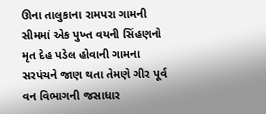ઊના તાલુકાના રામપરા ગામની સીમમાં એક પુખ્ત વયની સિંહણનો મૃત દેહ પડેલ હોવાની ગામના સરપંચને જાણ થતા તેમણે ગીર પૂર્વ વન વિભાગની જસાધાર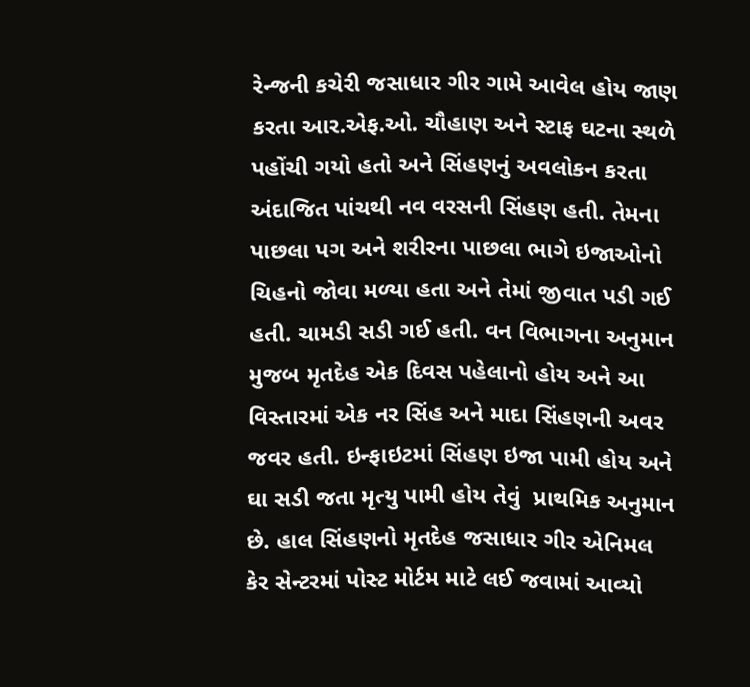રેન્જની કચેરી જસાધાર ગીર ગામે આવેલ હોય જાણ કરતા આર.એફ.ઓ. ચૌહાણ અને સ્ટાફ ઘટના સ્થળે પહોંચી ગયો હતો અને સિંહણનું અવલોકન કરતા અંદાજિત પાંચથી નવ વરસની સિંહણ હતી. તેમના પાછલા પગ અને શરીરના પાછલા ભાગે ઇજાઓનો ચિહનો જોવા મળ્યા હતા અને તેમાં જીવાત પડી ગઈ હતી. ચામડી સડી ગઈ હતી. વન વિભાગના અનુમાન મુજબ મૃતદેહ એક દિવસ પહેલાનો હોય અને આ વિસ્તારમાં એક નર સિંહ અને માદા સિંહણની અવર જવર હતી. ઇન્ફાઇટમાં સિંહણ ઇજા પામી હોય અને ઘા સડી જતા મૃત્યુ પામી હોય તેવું  પ્રાથમિક અનુમાન છે. હાલ સિંહણનો મૃતદેહ જસાધાર ગીર એનિમલ કેર સેન્ટરમાં પોસ્ટ મોર્ટમ માટે લઈ જવામાં આવ્યો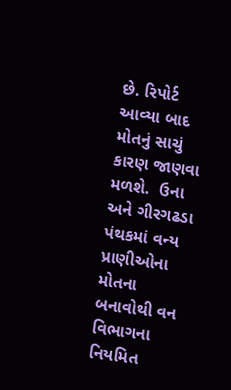છે. રિપોર્ટ આવ્યા બાદ મોતનું સાચું કારણ જાણવા મળશે.  ઉના અને ગીરગઢડા પંથકમાં વન્ય પ્રાણીઓના મોતના બનાવોથી વન વિભાગના નિયમિત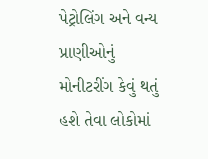પેટ્રોલિંગ અને વન્ય પ્રાણીઓનું મોનીટરીંગ કેવું થતું હશે તેવા લોકોમાં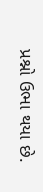પ્રશ્નો ઉભા થયા છે.